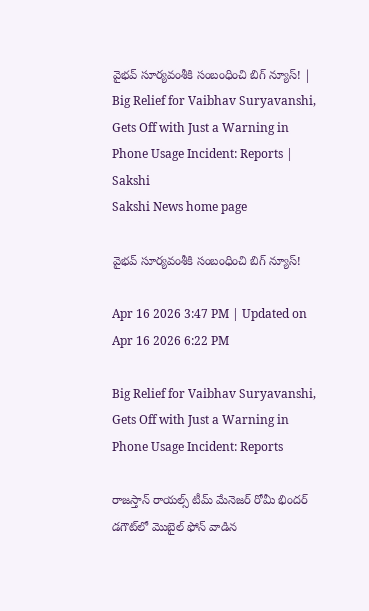వైభ‌వ్ సూర్య‌వంశీకి సంబంధించి బిగ్ న్యూస్‌! | Big Relief for Vaibhav Suryavanshi, Gets Off with Just a Warning in Phone Usage Incident: Reports | Sakshi
Sakshi News home page

వైభ‌వ్ సూర్య‌వంశీకి సంబంధించి బిగ్ న్యూస్‌!

Apr 16 2026 3:47 PM | Updated on Apr 16 2026 6:22 PM

Big Relief for Vaibhav Suryavanshi, Gets Off with Just a Warning in Phone Usage Incident: Reports

రాజస్తాన్ రాయల్స్ టీమ్ మేనెజర్ రోమీ భిందర్ డగౌట్‌లో మొబైల్ ఫోన్ వాడిన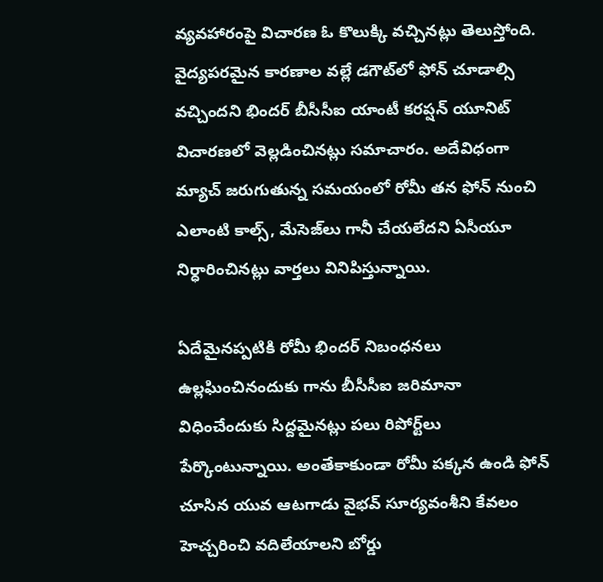వ్యవహారంపై విచారణ ఓ కొలుక్కి వచ్చినట్లు తెలుస్తోంది. వైద్యపరమైన కారణాల వల్లే డగౌట్‌లో ఫోన్ చూడాల్సి వ‌చ్చింద‌ని భిందర్ బీసీసీఐ యాంటీ కరప్షన్ యూనిట్ విచార‌ణ‌లో వెల్ల‌డించిన‌ట్లు స‌మాచారం. అదేవిధంగా మ్యాచ్ జ‌రుగుతున్న స‌మ‌యంలో రోమీ త‌న‌ ఫోన్ నుంచి ఎలాంటి కాల్స్‌, మేసెజ్‌లు గానీ చేయ‌లేద‌ని ఏసీయూ నిర్ధారించినట్లు వార్త‌లు వినిపిస్తున్నాయి.

ఏదేమైన‌ప్ప‌టికి రోమీ భిందర్ నిబంధ‌న‌లు ఉల్ల‌ఘించినందుకు గాను బీసీసీఐ జ‌రిమానా విధించేందుకు సిద్ద‌మైన‌ట్లు ప‌లు రిపోర్ట్‌లు పేర్కొంటున్నాయి. అంతేకాకుండా రోమీ ప‌క్క‌న ఉండి ఫోన్ చూసిన యువ ఆట‌గాడు వైభ‌వ్ సూర్య‌వంశీని కేవలం హెచ్చరించి వదిలేయాల‌ని బోర్డు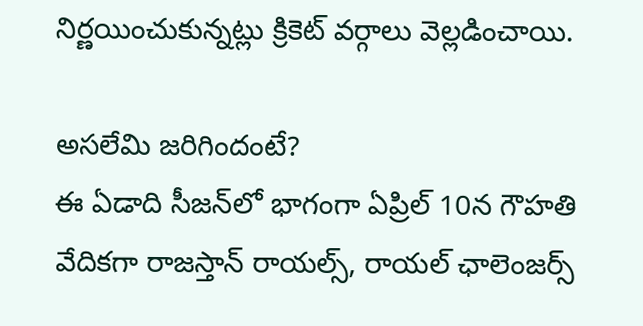నిర్ణ‌యించుకున్న‌ట్లు క్రికెట్ వ‌ర్గాలు వెల్ల‌డించాయి.

అస‌లేమి జ‌రిగిందంటే?
ఈ ఏడాది సీజ‌న్‌లో భాగంగా ఏప్రిల్ 10న గౌహ‌తి వేదిక‌గా రాజ‌స్తాన్ రాయ‌ల్స్‌, రాయ‌ల్ ఛాలెంజ‌ర్స్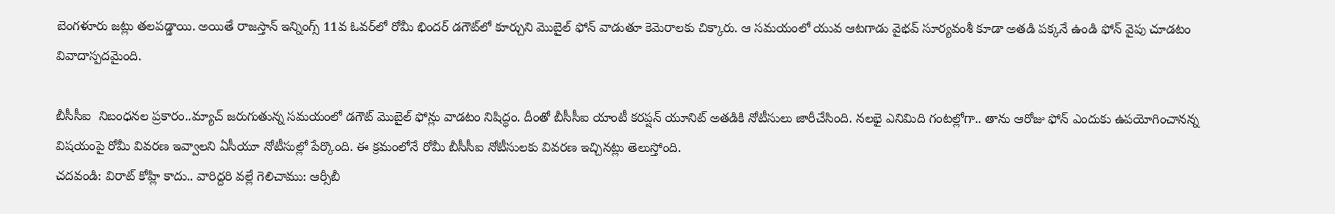బెంగ‌ళూరు జ‌ట్లు త‌ల‌ప‌డ్డాయి. అయితే రాజ‌స్తాన్ ఇన్నింగ్స్ 11వ ఓవ‌ర్‌లో రోమీ భిందర్ డగౌట్‌లో కూర్చుని మొబైల్ ఫోన్ వాడుతూ కెమెరాలకు చిక్కారు. ఆ సమయంలో యువ ఆటగాడు వైభవ్ సూర్యవంశీ కూడా అతడి పక్కనే ఉండి ఫోన్ వైపు చూడటం వివాదాస్పదమైంది.

బీసీసీఐ  నిబంధనల ప్రకారం..మ్యాచ్ జరుగుతున్న సమయంలో డగౌట్ మొబైల్ ఫోన్లు వాడటం నిషిద్ధం. దీంతో బీసీసీఐ యాంటీ కరప్షన్ యూనిట్ అత‌డికి నోటీసులు జారీచేసింది. నలభై ఎనిమిది గంటల్లోగా.. తాను ఆరోజు ఫోన్‌ ఎందుకు ఉపయోగించానన్న విషయంపై రోమీ వివరణ ఇవ్వాల‌ని ఏసీయూ నోటీసుల్లో పేర్కొంది. ఈ క్ర‌మంలోనే రోమీ బీసీసీఐ నోటీసుల‌కు వివ‌ర‌ణ ఇచ్చిన‌ట్లు తెలుస్తోంది.
చదవండి: విరాట్ కోహ్లి కాదు.. వారిద్దరి వ‌ల్లే గెలిచాము: ఆర్సీబీ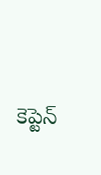కెప్టెన్‌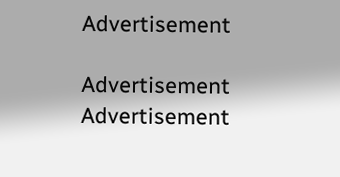Advertisement

Advertisement
Advertisement